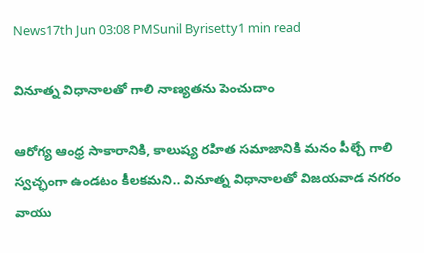News17th Jun 03:08 PMSunil Byrisetty1 min read

వినూత్న విధానాల‌తో గాలి నాణ్య‌త‌ను పెంచుదాం

ఆరోగ్య ఆంధ్ర సాకారానికి, కాలుష్య రహిత సమాజానికి మ‌నం పీల్చే గాలి స్వ‌చ్ఛంగా ఉండటం కీలకమని.. వినూత్న విధానాల‌తో విజ‌య‌వాడ న‌గ‌రం వాయు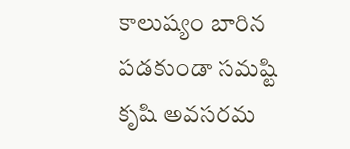కాలుష్యం బారిన ప‌డ‌కుండా స‌మ‌ష్టి కృషి అవ‌స‌ర‌మ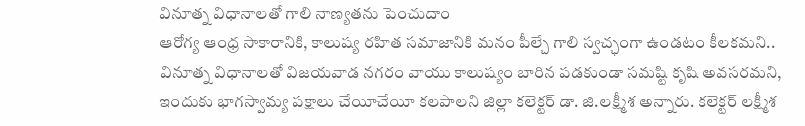వినూత్న విధానాల‌తో గాలి నాణ్య‌త‌ను పెంచుదాం
ఆరోగ్య ఆంధ్ర సాకారానికి, కాలుష్య రహిత సమాజానికి మ‌నం పీల్చే గాలి స్వ‌చ్ఛంగా ఉండటం కీలకమని.. వినూత్న విధానాల‌తో విజ‌య‌వాడ న‌గ‌రం వాయు కాలుష్యం బారిన ప‌డ‌కుండా స‌మ‌ష్టి కృషి అవ‌స‌ర‌మ‌ని, ఇందుకు భాగ‌స్వామ్య ప‌క్షాలు చేయీచేయీ క‌ల‌పాల‌ని జిల్లా క‌లెక్ట‌ర్ డా. జి.ల‌క్ష్మీశ అన్నారు. క‌లెక్ట‌ర్ ల‌క్ష్మీశ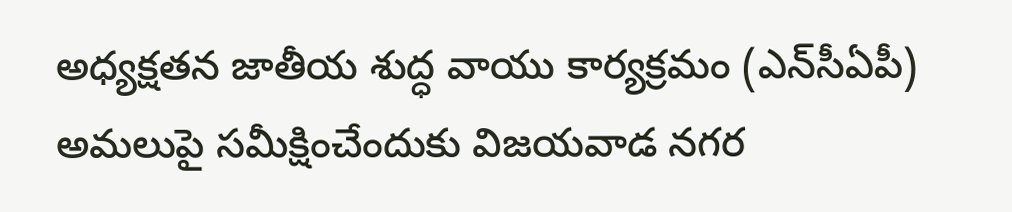అధ్య‌క్ష‌త‌న జాతీయ శుద్ధ వాయు కార్య‌క్ర‌మం (ఎన్‌సీఏపీ) అమ‌లుపై స‌మీక్షించేందుకు విజ‌య‌వాడ న‌గ‌ర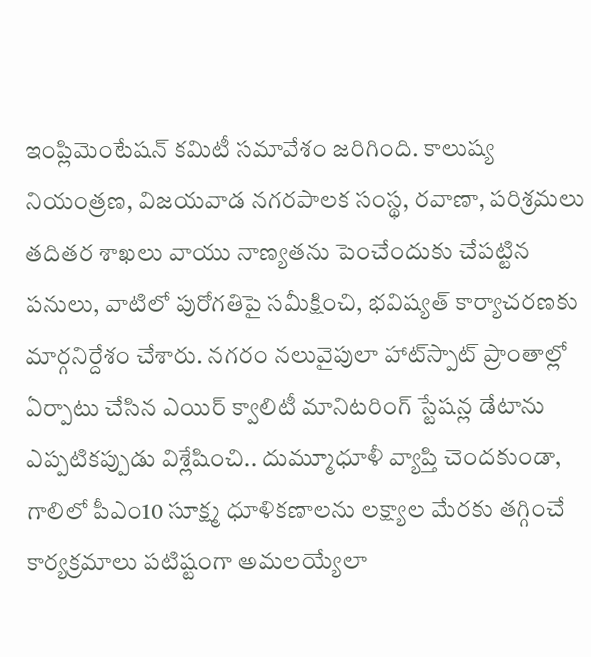ఇంప్లిమెంటేష‌న్ క‌మిటీ స‌మావేశం జ‌రిగింది. కాలుష్య నియంత్ర‌ణ‌, విజ‌య‌వాడ న‌గ‌ర‌పాల‌క సంస్థ‌, ర‌వాణా, ప‌రిశ్ర‌మ‌లు త‌దిత‌ర శాఖ‌లు వాయు నాణ్య‌త‌ను పెంచేందుకు చేప‌ట్టిన ప‌నులు, వాటిలో పురోగ‌తిపై స‌మీక్షించి, భ‌విష్య‌త్ కార్యాచ‌ర‌ణ‌కు మార్గ‌నిర్దేశం చేశారు. న‌గ‌రం న‌లువైపులా హాట్‌స్పాట్ ప్రాంతాల్లో ఏర్పాటు చేసిన ఎయిర్ క్వాలిటీ మానిట‌రింగ్ స్టేష‌న్ల డేటాను ఎప్ప‌టిక‌ప్పుడు విశ్లేషించి.. దుమ్మూధూళీ వ్యాప్తి చెంద‌కుండా, గాలిలో పీఎం10 సూక్ష్మ ధూళిక‌ణాల‌ను ల‌క్ష్యాల మేర‌కు త‌గ్గించే కార్య‌క్ర‌మాలు ప‌టిష్టంగా అమ‌ల‌య్యేలా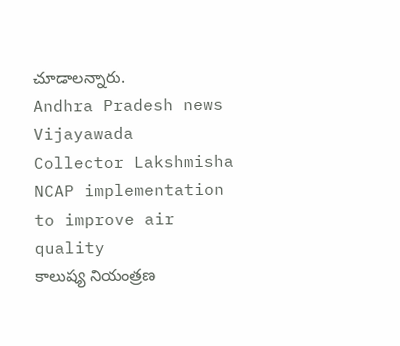చూడాల‌న్నారు.
Andhra Pradesh news
Vijayawada
Collector Lakshmisha
NCAP implementation to improve air quality
కాలుష్య నియంత్రణ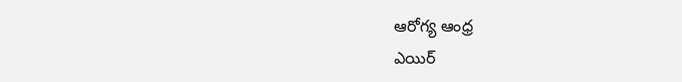ఆరోగ్య ఆంధ్ర
ఎయిర్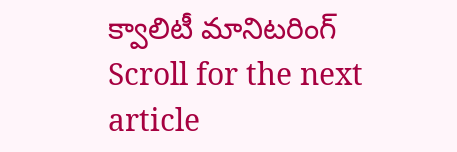క్వాలిటీ మానిటరింగ్
Scroll for the next article